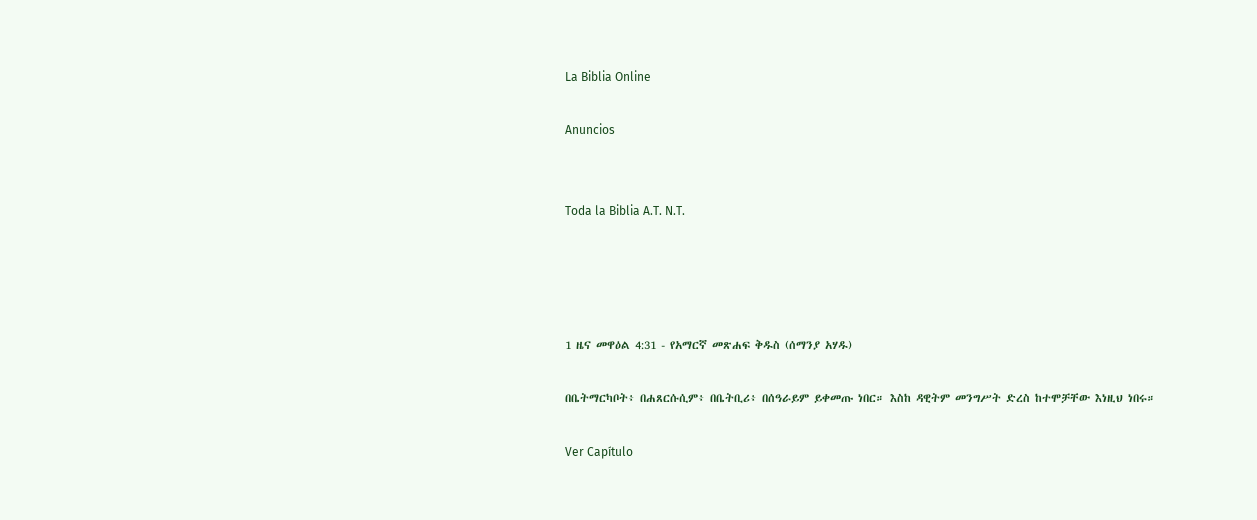La Biblia Online

Anuncios


Toda la Biblia A.T. N.T.




1 ዜና መዋዕል 4:31 - የአማርኛ መጽሐፍ ቅዱስ (ሰማንያ አሃዱ)

በቤትማርካቦት፥ በሐጸርሱሲም፥ በቤትቢሪ፥ በሰዓራይም ይቀመጡ ነበር። እስከ ዳዊትም መንግሥት ድረስ ከተሞቻቸው እነዚህ ነበሩ።

Ver Capítulo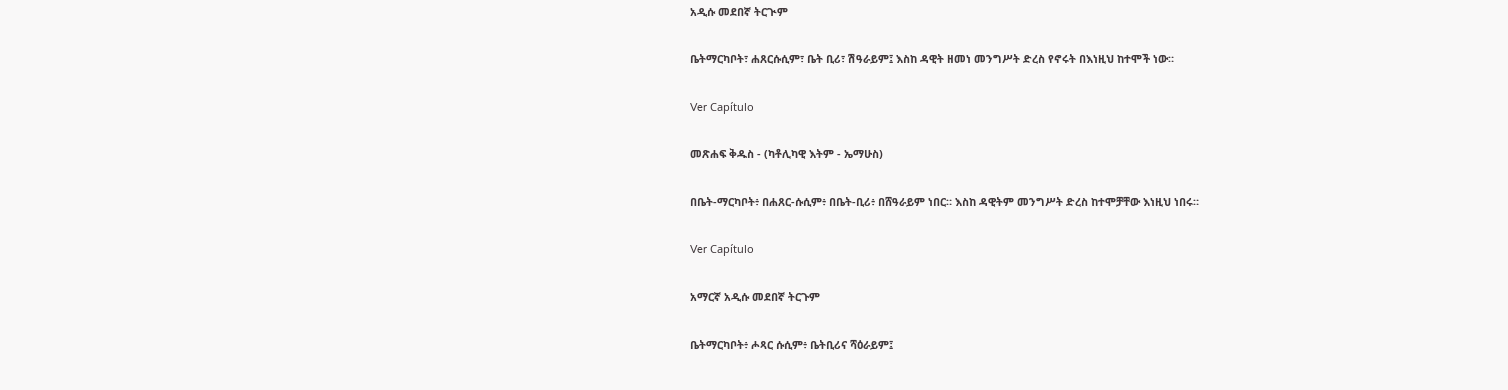አዲሱ መደበኛ ትርጒም

ቤትማርካቦት፣ ሐጸርሱሲም፣ ቤት ቢሪ፣ ሽዓራይም፤ እስከ ዳዊት ዘመነ መንግሥት ድረስ የኖሩት በእነዚህ ከተሞች ነው።

Ver Capítulo

መጽሐፍ ቅዱስ - (ካቶሊካዊ እትም - ኤማሁስ)

በቤት-ማርካቦት፥ በሐጸር-ሱሲም፥ በቤት-ቢሪ፥ በሸዓራይም ነበር። እስከ ዳዊትም መንግሥት ድረስ ከተሞቻቸው እነዚህ ነበሩ።

Ver Capítulo

አማርኛ አዲሱ መደበኛ ትርጉም

ቤትማርካቦት፥ ሖጻር ሱሲም፥ ቤትቢሪና ሻዕራይም፤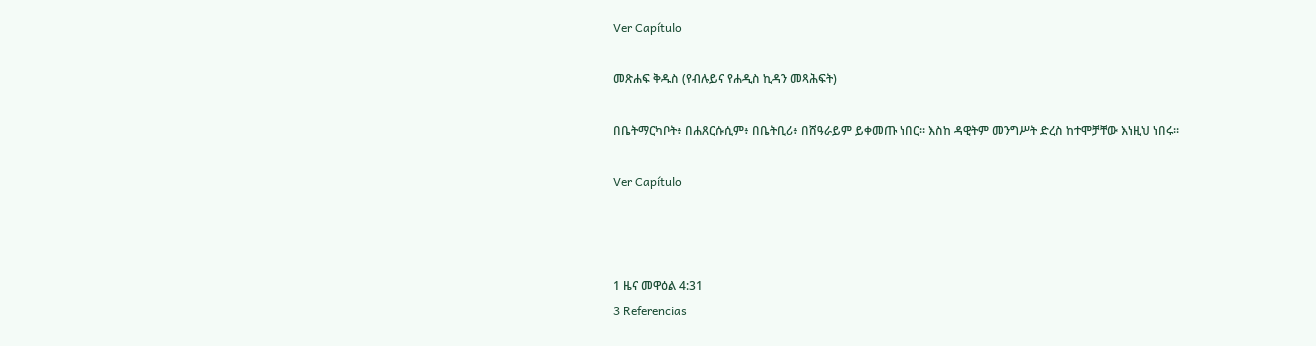Ver Capítulo

መጽሐፍ ቅዱስ (የብሉይና የሐዲስ ኪዳን መጻሕፍት)

በቤትማርካቦት፥ በሐጸርሱሲም፥ በቤትቢሪ፥ በሸዓራይም ይቀመጡ ነበር። እስከ ዳዊትም መንግሥት ድረስ ከተሞቻቸው እነዚህ ነበሩ።

Ver Capítulo



1 ዜና መዋዕል 4:31
3 Referencias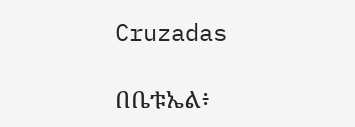Cruzadas

በቤቱኤል፥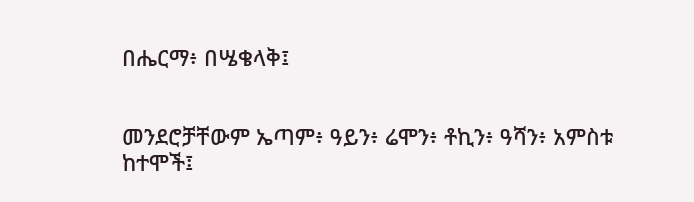በሔርማ፥ በሤቄላቅ፤


መንደሮቻቸውም ኤጣም፥ ዓይን፥ ሬሞን፥ ቶኪን፥ ዓሻን፥ አምስቱ ከተሞች፤